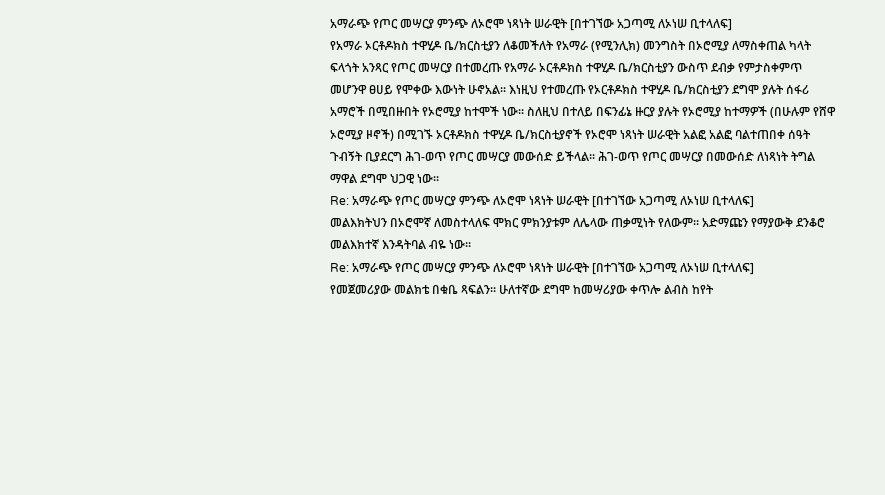አማራጭ የጦር መሣርያ ምንጭ ለኦሮሞ ነጻነት ሠራዊት [በተገኘው አጋጣሚ ለኦነሠ ቢተላለፍ]
የአማራ ኦርቶዶክስ ተዋሂዶ ቤ/ክርስቲያን ለቆመችለት የአማራ (የሚንሊክ) መንግስት በኦሮሚያ ለማስቀጠል ካላት ፍላጎት አንጻር የጦር መሣርያ በተመረጡ የአማራ ኦርቶዶክስ ተዋሂዶ ቤ/ክርስቲያን ውስጥ ደብቃ የምታስቀምጥ መሆንዋ ፀሀይ የሞቀው እውነት ሁኖአል፡፡ እነዚህ የተመረጡ የኦርቶዶክስ ተዋሂዶ ቤ/ክርስቲያን ደግሞ ያሉት ሰፋሪ አማሮች በሚበዙበት የኦሮሚያ ከተሞች ነው፡፡ ስለዚህ በተለይ በፍንፊኔ ዙርያ ያሉት የኦሮሚያ ከተማዎች (በሁሉም የሸዋ ኦሮሚያ ዞኖች) በሚገኙ ኦርቶዶክስ ተዋሂዶ ቤ/ክርስቲያኖች የኦሮሞ ነጻነት ሠራዊት አልፎ አልፎ ባልተጠበቀ ሰዓት ጉብኝት ቢያደርግ ሕገ-ወጥ የጦር መሣርያ መውሰድ ይችላል፡፡ ሕገ-ወጥ የጦር መሣርያ በመውሰድ ለነጻነት ትግል ማዋል ደግሞ ህጋዊ ነው፡፡
Re: አማራጭ የጦር መሣርያ ምንጭ ለኦሮሞ ነጻነት ሠራዊት [በተገኘው አጋጣሚ ለኦነሠ ቢተላለፍ]
መልእክትህን በኦሮሞኛ ለመስተላለፍ ሞክር ምክንያቱም ለሌላው ጠቃሚነት የለውም። አድማጩን የማያውቅ ደንቆሮ መልእክተኛ እንዳትባል ብዬ ነው።
Re: አማራጭ የጦር መሣርያ ምንጭ ለኦሮሞ ነጻነት ሠራዊት [በተገኘው አጋጣሚ ለኦነሠ ቢተላለፍ]
የመጀመሪያው መልክቴ በቁቤ ጻፍልን። ሁለተኛው ደግሞ ከመሣሪያው ቀጥሎ ልብስ ከየት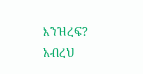እንዝረፍ? አብረህ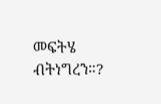መፍትሄ ብትነግረን።?